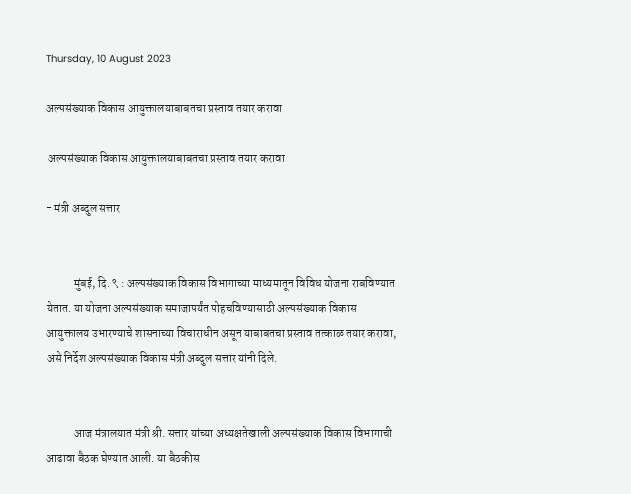Thursday, 10 August 2023

अल्पसंख्याक विकास आयुक्तालयाबाबतचा प्रस्ताव तयार करावा

 अल्पसंख्याक विकास आयुक्तालयाबाबतचा प्रस्ताव तयार करावा

- मंत्री अब्दुल सत्तार


            मुंबई, दि. ९ : अल्पसंख्याक विकास विभागाच्या माध्यमातून विविध योजना राबविण्यात येतात. या योजना अल्पसंख्याक समाजापर्यंत पोहचविण्यासाठी अल्पसंख्याक विकास आयुक्तालय उभारण्याचे शासनाच्या विचाराधीन असून याबाबतचा प्रस्ताव तत्काळ तयार करावा, असे निर्देश अल्पसंख्याक विकास मंत्री अब्दुल सत्तार यांनी दिले.


            आज मंत्रालयात मंत्री श्री. सत्तार यांच्या अध्यक्षतेखाली अल्पसंख्याक विकास विभागाची आढावा बैठक घेण्यात आली. या बैठकीस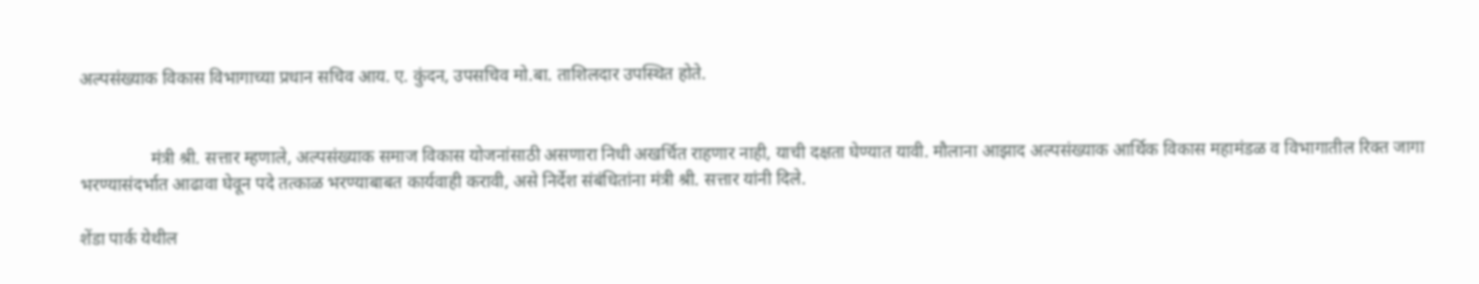अल्पसंख्याक विकास विभागाच्या प्रधान सचिव आय. ए. कुंदन, उपसचिव मो.बा. ताशिलदार उपस्थित होते.


                मंत्री श्री. सत्तार म्हणाले, अल्पसंख्याक समाज विकास योजनांसाठी असणारा निधी अखर्चित राहणार नाही, याची दक्षता घेण्यात यावी. मौलाना आझाद अल्पसंख्याक आर्थिक विकास महामंडळ व विभागातील रिक्त जागा भरण्यासंदर्भात आढावा घेवून पदे तत्काळ भरण्याबाबत कार्यवाही करावी, असे निर्देश संबंधितांना मंत्री श्री. सत्तार यांनी दिले.

शेंडा पार्क येथील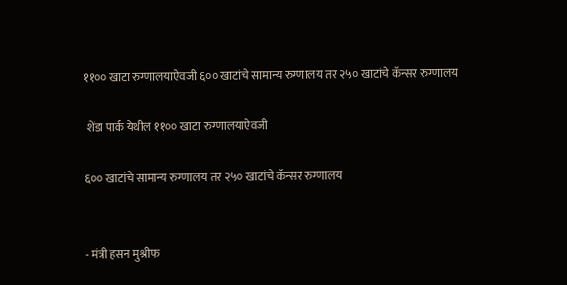११०० खाटा रुग्णालयाऐवजी ६०० खाटांचे सामान्य रुग्णालय तर २५० खाटांचे कॅन्सर रुग्णालय

 शेंडा पार्क येथील ११०० खाटा रुग्णालयाऐवजी

६०० खाटांचे सामान्य रुग्णालय तर २५० खाटांचे कॅन्सर रुग्णालय


- मंत्री हसन मुश्रीफ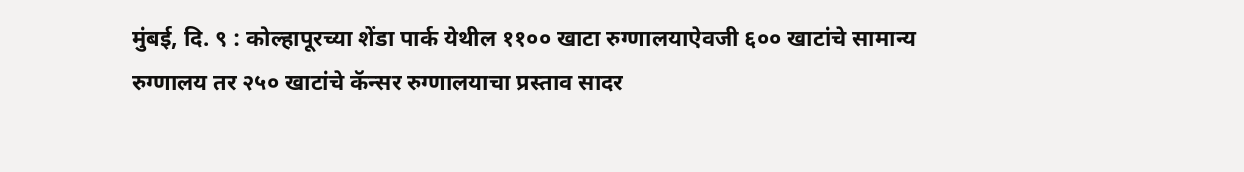मुंबई, दि. ९ : कोल्हापूरच्या शेंडा पार्क येथील ११०० खाटा रुग्णालयाऐवजी ६०० खाटांचे सामान्य रुग्णालय तर २५० खाटांचे कॅन्सर रुग्णालयाचा प्रस्ताव सादर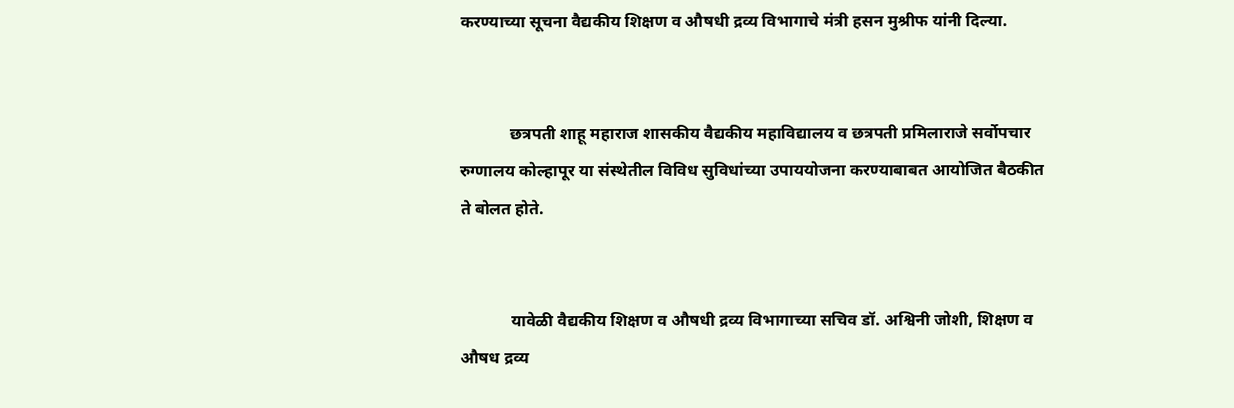करण्याच्या सूचना वैद्यकीय शिक्षण व औषधी द्रव्य विभागाचे मंत्री हसन मुश्रीफ यांनी दिल्या.


            छत्रपती शाहू महाराज शासकीय वैद्यकीय महाविद्यालय व छत्रपती प्रमिलाराजे सर्वोपचार रुग्णालय कोल्हापूर या संस्थेतील विविध सुविधांच्या उपाययोजना करण्याबाबत आयोजित बैठकीत ते बोलत होते.


            यावेळी वैद्यकीय शिक्षण व औषधी द्रव्य विभागाच्या सचिव डॉ. अश्विनी जोशी, शिक्षण व औषध द्रव्य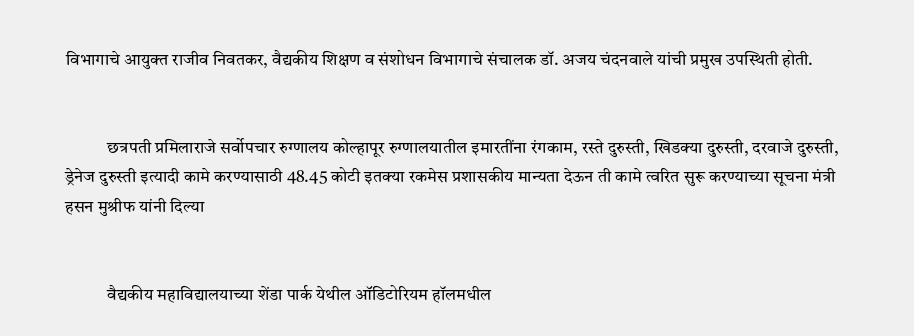विभागाचे आयुक्त राजीव निवतकर, वैद्यकीय शिक्षण व संशोधन विभागाचे संचालक डॉ. अजय चंदनवाले यांची प्रमुख उपस्थिती होती.


            छत्रपती प्रमिलाराजे सर्वोपचार रुग्णालय कोल्हापूर रुग्णालयातील इमारतींना रंगकाम, रस्ते दुरुस्ती, खिडक्या दुरुस्ती, दरवाजे दुरुस्ती, ड्रेनेज दुरुस्ती इत्यादी कामे करण्यासाठी 48.45 कोटी इतक्या रकमेस प्रशासकीय मान्यता देऊन ती कामे त्वरित सुरू करण्याच्या सूचना मंत्री हसन मुश्रीफ यांनी दिल्या


            वैद्यकीय महाविद्यालयाच्या शेंडा पार्क येथील ऑडिटोरियम हॉलमधील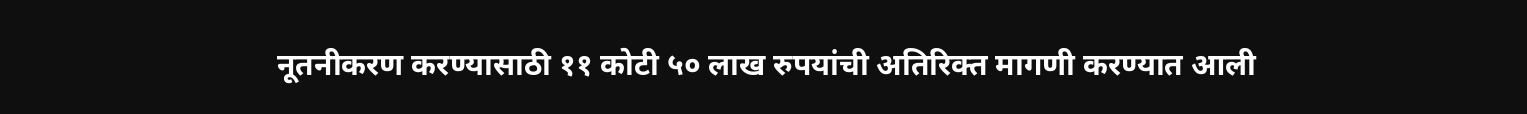नूतनीकरण करण्यासाठी ११ कोटी ५० लाख रुपयांची अतिरिक्त मागणी करण्यात आली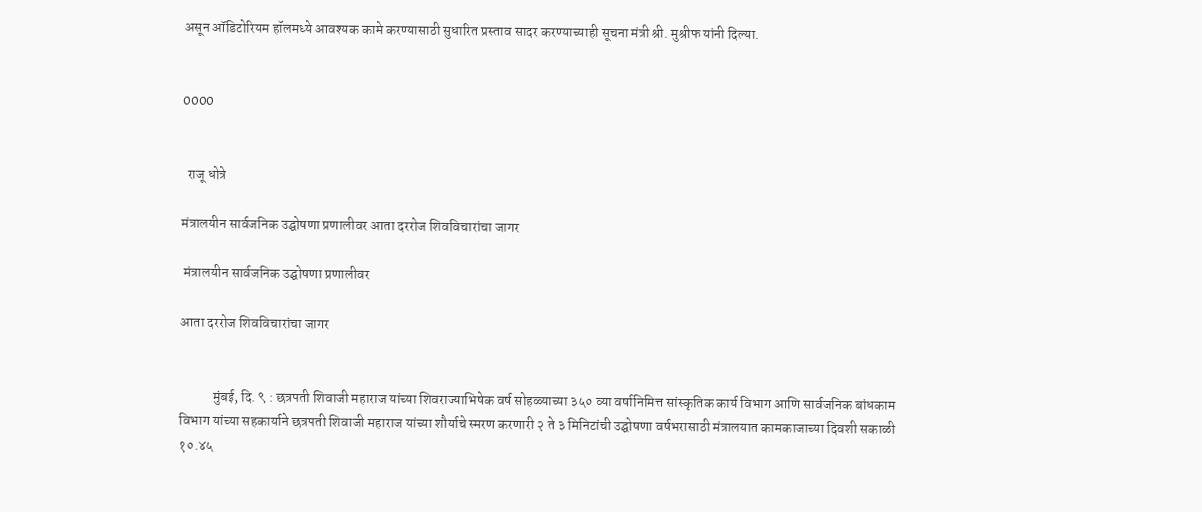असून ऑडिटोरियम हॉलमध्ये आवश्यक कामे करण्यासाठी सुधारित प्रस्ताव सादर करण्याच्याही सूचना मंत्री श्री. मुश्रीफ यांनी दिल्या.


0000


  राजू धोत्रे

मंत्रालयीन सार्वजनिक उद्घोषणा प्रणालीवर आता दररोज शिवविचारांचा जागर

 मंत्रालयीन सार्वजनिक उद्घोषणा प्रणालीवर

आता दररोज शिवविचारांचा जागर


            मुंबई, दि. ९ : छत्रपती शिवाजी महाराज यांच्या शिवराज्याभिषेक वर्ष सोहळ्याच्या ३५० व्या वर्षानिमित्त सांस्कृतिक कार्य विभाग आणि सार्वजनिक बांधकाम विभाग यांच्या सहकार्याने छत्रपती शिवाजी महाराज यांच्या शौर्याचे स्मरण करणारी २ ते ३ मिनिटांची उद्घोषणा वर्षभरासाठी मंत्रालयात कामकाजाच्या दिवशी सकाळी १०.४५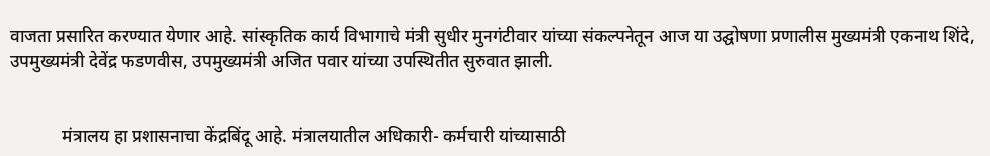वाजता प्रसारित करण्यात येणार आहे. सांस्कृतिक कार्य विभागाचे मंत्री सुधीर मुनगंटीवार यांच्या संकल्पनेतून आज या उद्घोषणा प्रणालीस मुख्यमंत्री एकनाथ शिंदे, उपमुख्यमंत्री देवेंद्र फडणवीस, उपमुख्यमंत्री अजित पवार यांच्या उपस्थितीत सुरुवात झाली.


            मंत्रालय हा प्रशासनाचा केंद्रबिंदू आहे. मंत्रालयातील अधिकारी- कर्मचारी यांच्यासाठी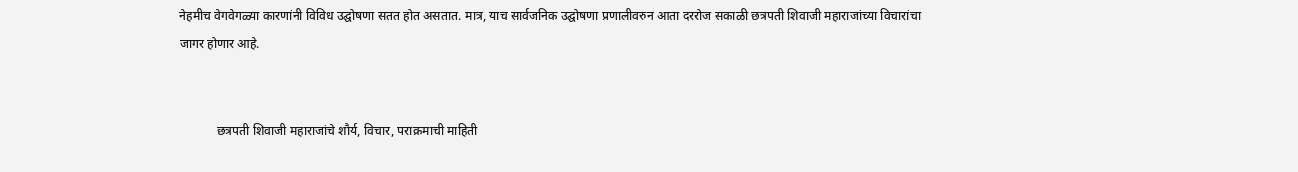नेहमीच वेगवेगळ्या कारणांनी विविध उद्घोषणा सतत होत असतात. मात्र, याच सार्वजनिक उद्घोषणा प्रणालीवरुन आता दररोज सकाळी छत्रपती शिवाजी महाराजांच्या विचारांचा जागर होणार आहे.


            छत्रपती शिवाजी महाराजांचे शौर्य, विचार, पराक्रमाची माहिती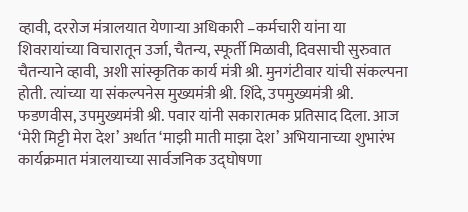व्हावी, दररोज मंत्रालयात येणाऱ्या अधिकारी –कर्मचारी यांना या शिवरायांच्या विचारातून उर्जा, चैतन्य, स्फूर्ती मिळावी, दिवसाची सुरुवात चैतन्याने व्हावी, अशी सांस्कृतिक कार्य मंत्री श्री. मुनगंटीवार यांची संकल्पना होती. त्यांच्या या संकल्पनेस मुख्यमंत्री श्री. शिंदे, उपमुख्यमंत्री श्री. फडणवीस, उपमुख्यमंत्री श्री. पवार यांनी सकारात्मक प्रतिसाद दिला. आज ‘मेरी मिट्टी मेरा देश’ अर्थात ‘माझी माती माझा देश’ अभियानाच्या शुभारंभ कार्यक्रमात मंत्रालयाच्या सार्वजनिक उद्घोषणा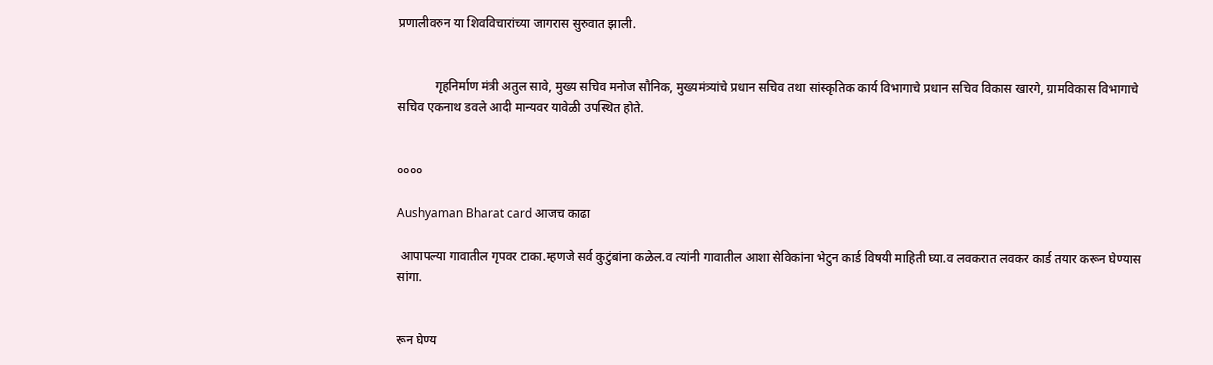प्रणालीवरुन या शिवविचारांच्या जागरास सुरुवात झाली.


            गृहनिर्माण मंत्री अतुल सावे, मुख्य सचिव मनोज सौनिक, मुख्यमंत्र्यांचे प्रधान सचिव तथा सांस्कृतिक कार्य विभागाचे प्रधान सचिव विकास खारगे, ग्रामविकास विभागाचे सचिव एकनाथ डवले आदी मान्यवर यावेळी उपस्थित होते.


००००

Aushyaman Bharat card आजच काढा

 आपापल्या गावातील गृपवर टाका.म्हणजे सर्व कुटुंबांना कळेल.व त्यांनी गावातील आशा सेविकांना भेटुन कार्ड विषयी माहिती घ्या.व लवकरात लवकर कार्ड तयार करून घेण्यास सांगा.


रून घेण्य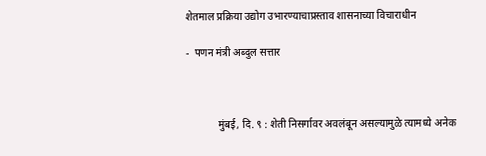शेतमाल प्रक्रिया उद्योग उभारण्याचाप्रस्ताव शासनाच्या विचाराधीन

-  पणन मंत्री अब्दुल सत्तार



            मुंबई, दि. ९ : शेती निसर्गावर अवलंबून असल्यामुळे त्यामध्ये अनेक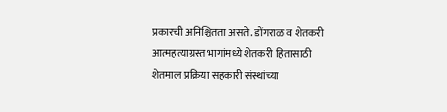प्रकारची अनिश्चितता असते. डोंगराळ व शेतकरी आत्महत्याग्रस्त भागांमध्ये शेतकरी हितासाठी शेतमाल प्रक्रिया सहकारी संस्थांच्या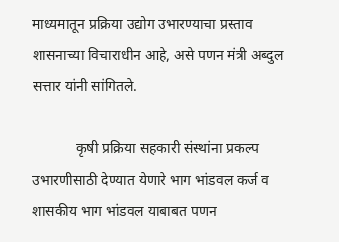माध्यमातून प्रक्रिया उद्योग उभारण्याचा प्रस्ताव शासनाच्या विचाराधीन आहे, असे पणन मंत्री अब्दुल सत्तार यांनी सांगितले.

            कृषी प्रक्रिया सहकारी संस्थांना प्रकल्प उभारणीसाठी देण्यात येणारे भाग भांडवल कर्ज व शासकीय भाग भांडवल याबाबत पणन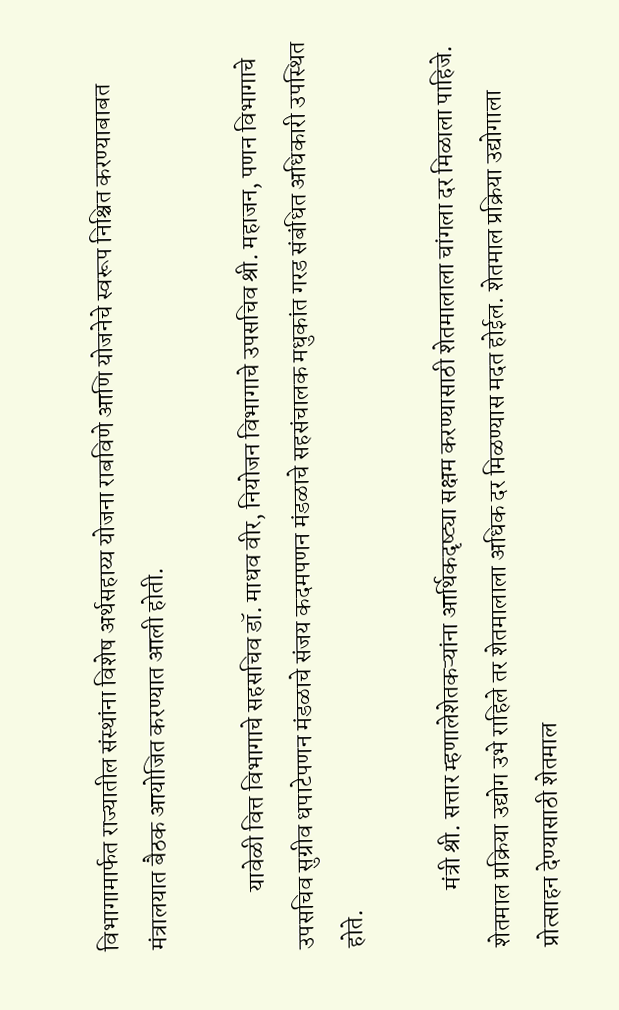विभागामार्फत राज्यातील संस्थांना विशेष अर्थसहाय्य योजना राबविणे आणि योजनेचे स्वरूप निश्चित करण्याबाबत मंत्रालयात बैठक आयोजित करण्यात आली होती.

            यावेळी वित्त विभागाचे सहसचिव डॉ. माधव वीर, नियोजन विभागाचे उपसचिव श्री. महाजन, पणन विभागाचे उपसचिव सुग्रीव धपाटेपणन मंडळाचे संजय कदमपणन मंडळाचे सहसंचालक मधुकांत गरड संबंधित अधिकारी उपस्थित होते.

            मंत्री श्री. सत्तार म्हणालेशेतकऱ्यांना आर्थिकदृष्ट्या सक्षम करण्यासाठी शेतमालाला चांगला दर मिळाला पाहिजे. शेतमाल प्रक्रिया उद्योग उभे राहिले तर शेतमालाला अधिक दर मिळण्यास मदत होईल. शेतमाल प्रक्रिया उद्योगाला प्रोत्साहन देण्यासाठी शेतमाल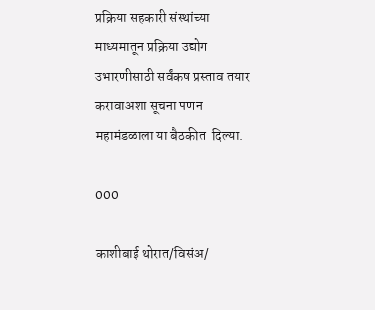प्रक्रिया सहकारी संस्थांच्या माध्यमातून प्रक्रिया उद्योग उभारणीसाठी सर्वंकष प्रस्ताव तयार करावाअशा सूचना पणन महामंडळाला या बैठकीत  दिल्या.

000

काशीबाई थोरात/विसंअ/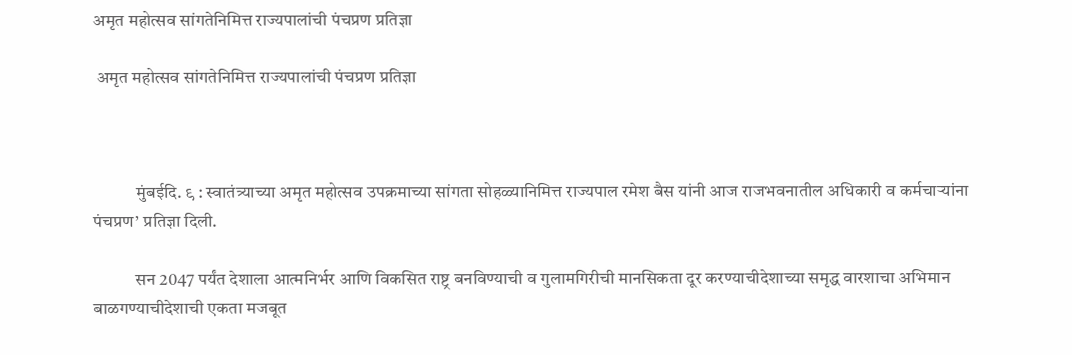अमृत महोत्सव सांगतेनिमित्त राज्यपालांची पंचप्रण प्रतिज्ञा

 अमृत महोत्सव सांगतेनिमित्त राज्यपालांची पंचप्रण प्रतिज्ञा



            मुंबईदि. ९ : स्वातंत्र्याच्या अमृत महोत्सव उपक्रमाच्या सांगता सोहळ्यानिमित्त राज्यपाल रमेश बैस यांनी आज राजभवनातील अधिकारी व कर्मचाऱ्यांना  पंचप्रण’ प्रतिज्ञा दिली.

            सन 2047 पर्यंत देशाला आत्मनिर्भर आणि विकसित राष्ट्र बनविण्याची व गुलामगिरीची मानसिकता दूर करण्याचीदेशाच्या समृद्ध वारशाचा अभिमान बाळगण्याचीदेशाची एकता मजबूत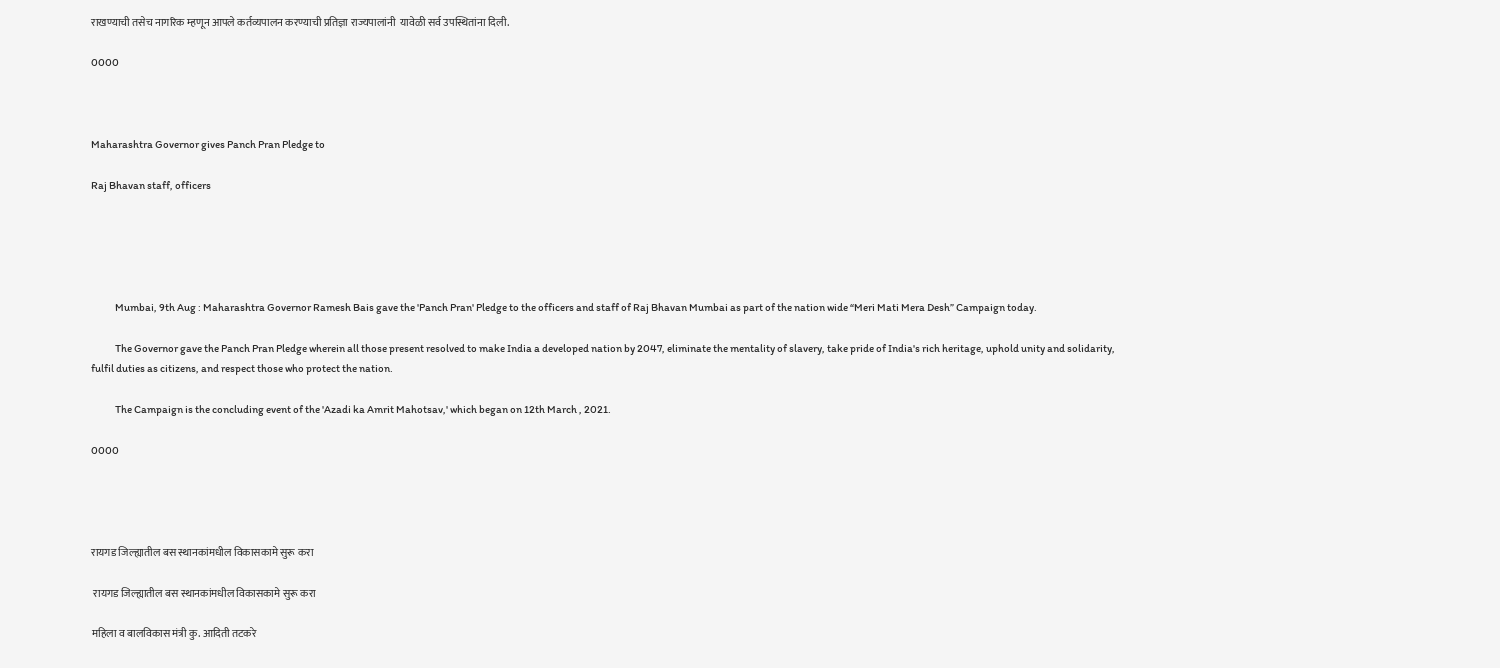राखण्याची तसेच नागरिक म्हणून आपले कर्तव्यपालन करण्याची प्रतिज्ञा राज्यपालांनी  यावेळी सर्व उपस्थितांना दिली.

0000



Maharashtra Governor gives Panch Pran Pledge to

Raj Bhavan staff, officers





            Mumbai, 9th Aug : Maharashtra Governor Ramesh Bais gave the 'Panch Pran' Pledge to the officers and staff of Raj Bhavan Mumbai as part of the nation wide “Meri Mati Mera Desh” Campaign today.

            The Governor gave the Panch Pran Pledge wherein all those present resolved to make India a developed nation by 2047, eliminate the mentality of slavery, take pride of India's rich heritage, uphold unity and solidarity, fulfil duties as citizens, and respect those who protect the nation.

            The Campaign is the concluding event of the 'Azadi ka Amrit Mahotsav,' which began on 12th March , 2021.

0000




रायगड जिल्ह्यातील बस स्थानकांमधील विकासकामे सुरू करा

 रायगड जिल्ह्यातील बस स्थानकांमधील विकासकामे सुरू करा

महिला व बालविकास मंत्री कु. आदिती तटकरे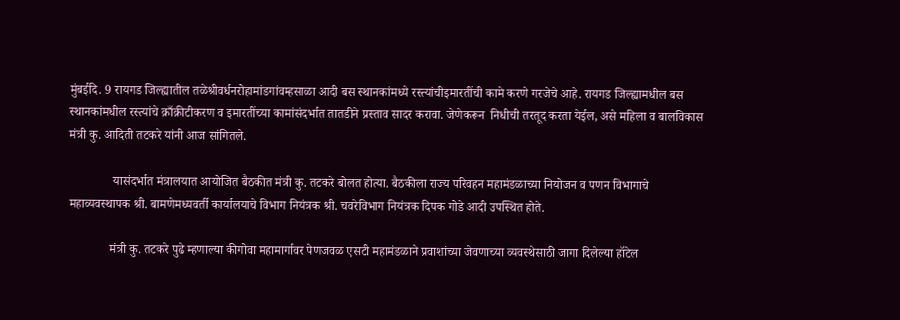मुंबईदि. 9 रायगड जिल्ह्यातील तळेश्रीवर्धनरोहामांडगांवम्हसाळा आदी बस स्थानकांमध्ये रस्त्यांचीइमारतींची कामे करणे गरजेचे आहे. रायगड जिल्ह्यामधील बस स्थानकांमधील रस्त्यांचे क्राँक्रीटीकरण व इमारतींच्या कामांसंदर्भात तातडीने प्रस्ताव सादर करावा. जेणेकरून  निधीची तरतूद करता येईल, असे महिला व बालविकास मंत्री कु. आदिती तटकरे यांनी आज सांगितले.

              यासंदर्भात मंत्रालयात आयोजित बैठकीत मंत्री कु. तटकरे बोलत होत्या. बैठकीला राज्य परिवहन महामंडळाच्या नियोजन व पणन विभागाचे महाव्यवस्थापक श्री. बामणेमध्यवर्ती कार्यालयाचे विभाग नियंत्रक श्री. चवरेविभाग नियंत्रक दिपक गोडे आदी उपस्थित होते.

             मंत्री कु. तटकरे पुढे म्हणाल्या कीगोवा महामार्गावर पेणजवळ एसटी महामंडळाने प्रवाशांच्या जेवणाच्या व्यवस्थेसाठी जागा दिलेल्या हॉटेल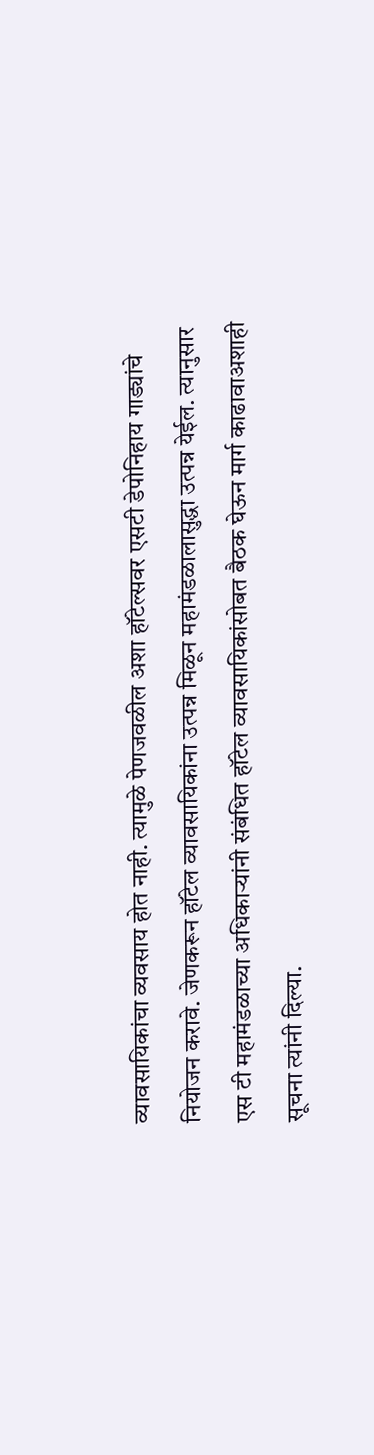व्यावसायिकांचा व्यवसाय होत नाही. त्यामुळे पेणजवळील अशा हॉटेल्सवर एसटी डेपोनिहाय गाड्यांचे नियोजन करावे. जेणकरून हॉटेल व्यावसायिकांना उत्पन्न मिळून महामंडळालासुद्धा उत्पन्न येईल. त्यानुसार एस टी महामंडळाच्या अधिकाऱ्यांनी संबंधित हॉटेल व्यावसायिकांसोबत बैठक घेऊन मार्ग काढावाअशाही सूचना त्यांनी दिल्या.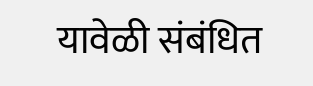यावेळी संबंधित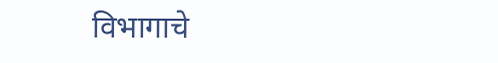विभागाचे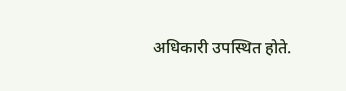अधिकारी उपस्थित होते.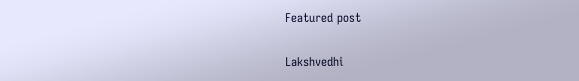Featured post

Lakshvedhi